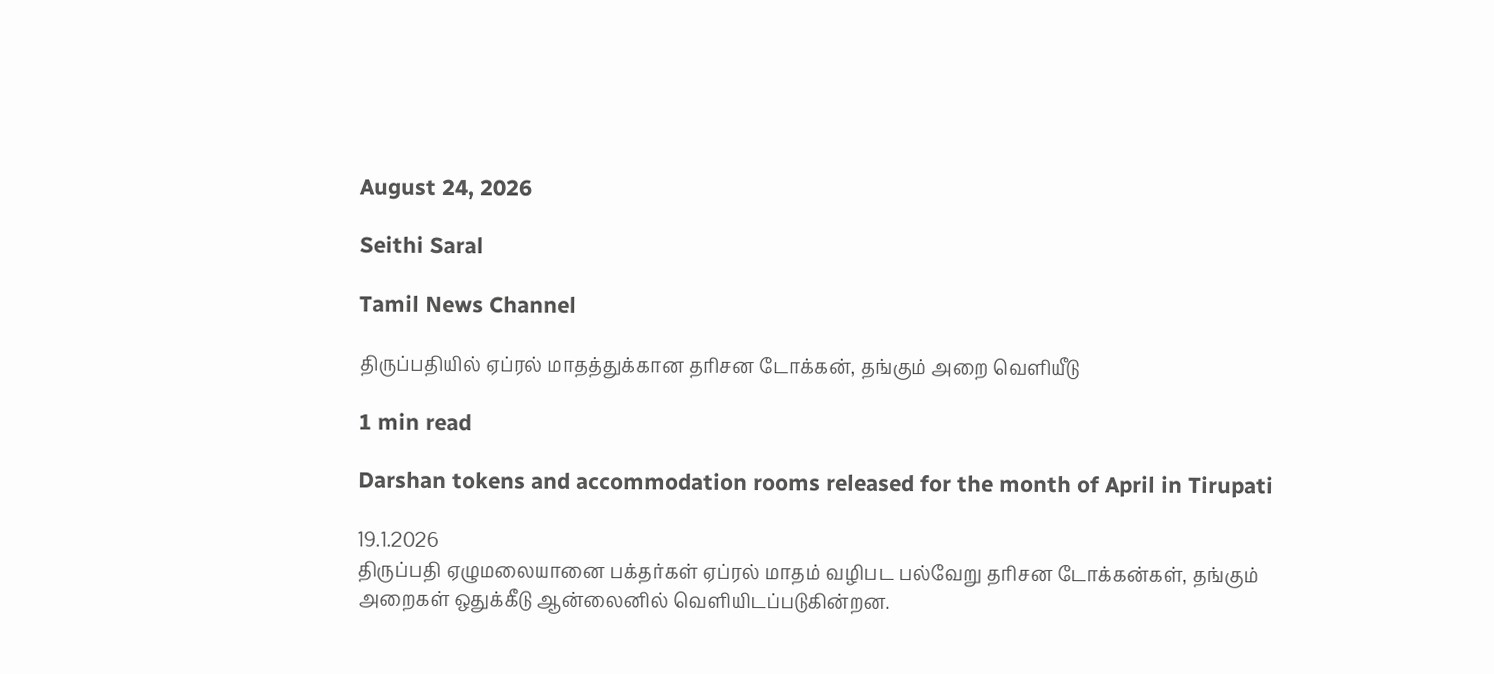August 24, 2026

Seithi Saral

Tamil News Channel

திருப்பதியில் ஏப்ரல் மாதத்துக்கான தரிசன டோக்கன், தங்கும் அறை வெளியீடு

1 min read

Darshan tokens and accommodation rooms released for the month of April in Tirupati

19.1.2026
திருப்பதி ஏழுமலையானை பக்தர்கள் ஏப்ரல் மாதம் வழிபட பல்வேறு தரிசன டோக்கன்கள், தங்கும் அறைகள் ஒதுக்கீடு ஆன்லைனில் வெளியிடப்படுகின்றன.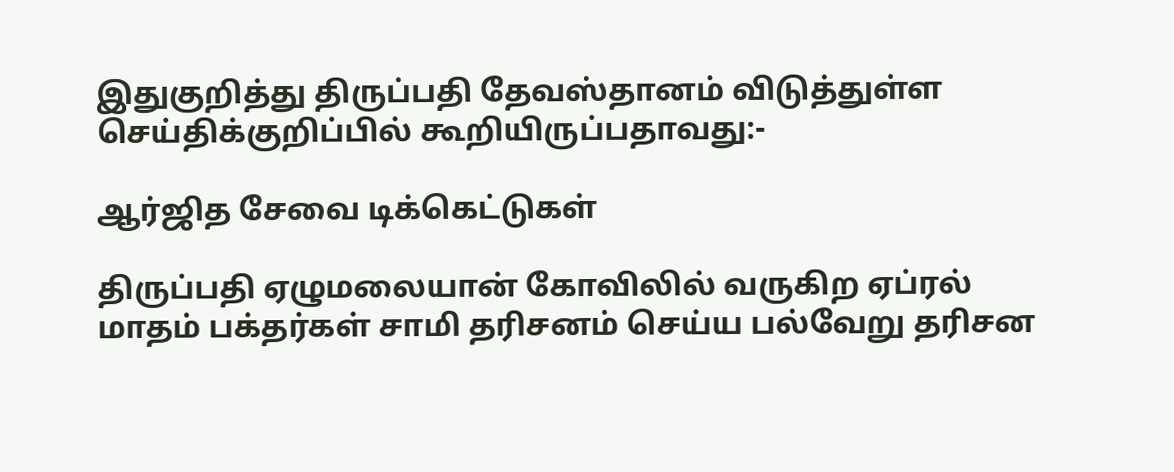இதுகுறித்து திருப்பதி தேவஸ்தானம் விடுத்துள்ள செய்திக்குறிப்பில் கூறியிருப்பதாவது:-

ஆர்ஜித சேவை டிக்கெட்டுகள்

திருப்பதி ஏழுமலையான் கோவிலில் வருகிற ஏப்ரல் மாதம் பக்தர்கள் சாமி தரிசனம் செய்ய பல்வேறு தரிசன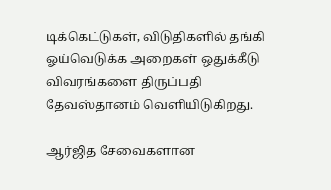டிக்கெட்டுகள், விடுதிகளில் தங்கி ஓய்வெடுக்க அறைகள் ஒதுக்கீடு விவரங்களை திருப்பதி தேவஸ்தானம் வெளியிடுகிறது.

ஆர்ஜித சேவைகளான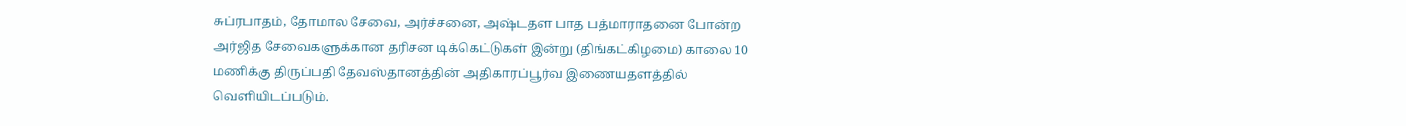சுப்ரபாதம், தோமால சேவை, அர்ச்சனை, அஷ்டதள பாத பத்மாராதனை போன்ற அர்ஜித சேவைகளுக்கான தரிசன டிக்கெட்டுகள் இன்று (திங்கட்கிழமை) காலை 10 மணிக்கு திருப்பதி தேவஸ்தானத்தின் அதிகாரப்பூர்வ இணையதளத்தில் வெளியிடப்படும்.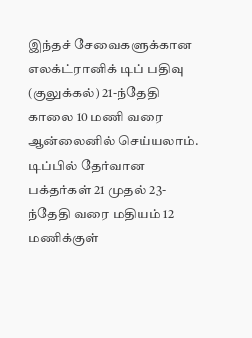இந்தச் சேவைகளுக்கான எலக்ட்ரானிக் டிப் பதிவு (குலுக்கல்) 21-ந்தேதி காலை 10 மணி வரை ஆன்லைனில் செய்யலாம். டிப்பில் தேர்வான பக்தர்கள் 21 முதல் 23-ந்தேதி வரை மதியம் 12 மணிக்குள்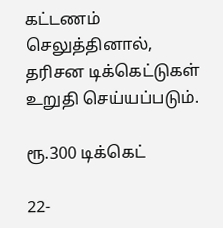கட்டணம் செலுத்தினால், தரிசன டிக்கெட்டுகள் உறுதி செய்யப்படும்.

ரூ.300 டிக்கெட்

22-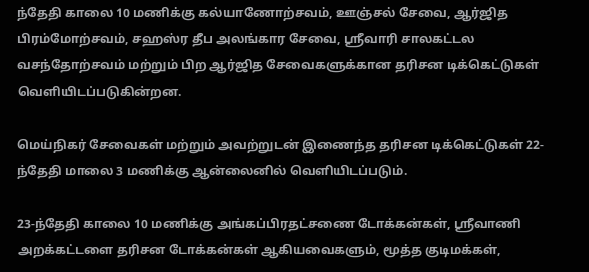ந்தேதி காலை 10 மணிக்கு கல்யாணோற்சவம், ஊஞ்சல் சேவை, ஆர்ஜித பிரம்மோற்சவம், சஹஸ்ர தீப அலங்கார சேவை, ஸ்ரீவாரி சாலகட்டல வசந்தோற்சவம் மற்றும் பிற ஆர்ஜித சேவைகளுக்கான தரிசன டிக்கெட்டுகள் வெளியிடப்படுகின்றன.

மெய்நிகர் சேவைகள் மற்றும் அவற்றுடன் இணைந்த தரிசன டிக்கெட்டுகள் 22-ந்தேதி மாலை 3 மணிக்கு ஆன்லைனில் வெளியிடப்படும்.

23-ந்தேதி காலை 10 மணிக்கு அங்கப்பிரதட்சணை டோக்கன்கள், ஸ்ரீவாணி அறக்கட்டளை தரிசன டோக்கன்கள் ஆகியவைகளும், மூத்த குடிமக்கள்,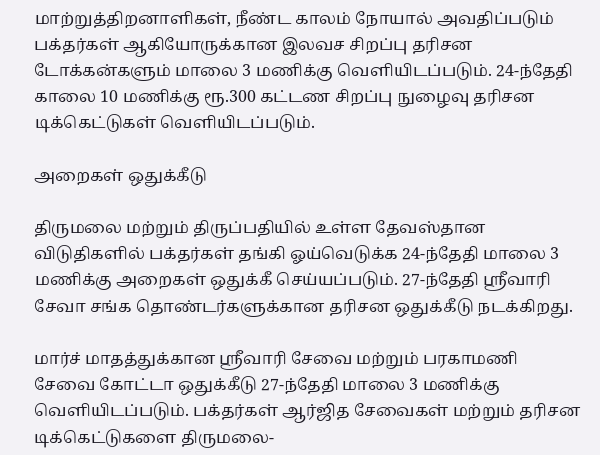மாற்றுத்திறனாளிகள், நீண்ட காலம் நோயால் அவதிப்படும் பக்தர்கள் ஆகியோருக்கான இலவச சிறப்பு தரிசன டோக்கன்களும் மாலை 3 மணிக்கு வெளியிடப்படும். 24-ந்தேதி காலை 10 மணிக்கு ரூ.300 கட்டண சிறப்பு நுழைவு தரிசன டிக்கெட்டுகள் வெளியிடப்படும்.

அறைகள் ஒதுக்கீடு

திருமலை மற்றும் திருப்பதியில் உள்ள தேவஸ்தான விடுதிகளில் பக்தர்கள் தங்கி ஓய்வெடுக்க 24-ந்தேதி மாலை 3 மணிக்கு அறைகள் ஒதுக்கீ செய்யப்படும். 27-ந்தேதி ஸ்ரீவாரி சேவா சங்க தொண்டர்களுக்கான தரிசன ஒதுக்கீடு நடக்கிறது.

மார்ச் மாதத்துக்கான ஸ்ரீவாரி சேவை மற்றும் பரகாமணி சேவை கோட்டா ஒதுக்கீடு 27-ந்தேதி மாலை 3 மணிக்கு வெளியிடப்படும். பக்தர்கள் ஆர்ஜித சேவைகள் மற்றும் தரிசன டிக்கெட்டுகளை திருமலை-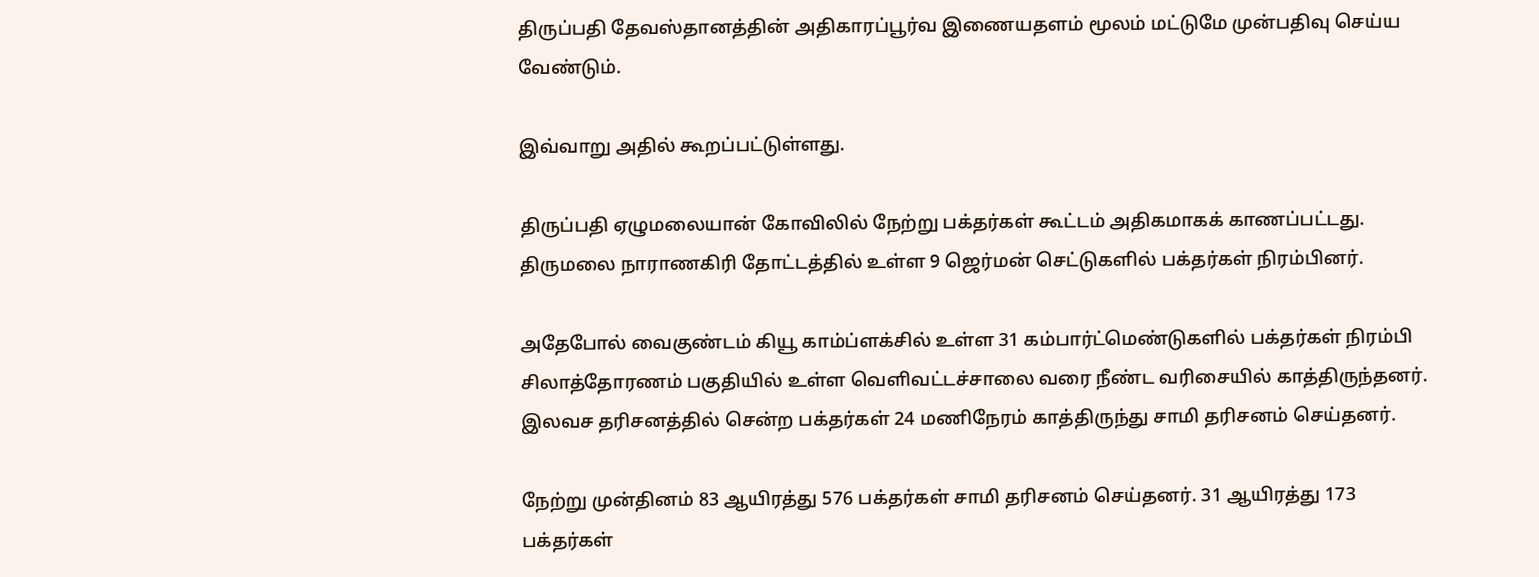திருப்பதி தேவஸ்தானத்தின் அதிகாரப்பூர்வ இணையதளம் மூலம் மட்டுமே முன்பதிவு செய்ய வேண்டும்.

இவ்வாறு அதில் கூறப்பட்டுள்ளது.

திருப்பதி ஏழுமலையான் கோவிலில் நேற்று பக்தர்கள் கூட்டம் அதிகமாகக் காணப்பட்டது. திருமலை நாராணகிரி தோட்டத்தில் உள்ள 9 ஜெர்மன் செட்டுகளில் பக்தர்கள் நிரம்பினர்.

அதேபோல் வைகுண்டம் கியூ காம்ப்ளக்சில் உள்ள 31 கம்பார்ட்மெண்டுகளில் பக்தர்கள் நிரம்பி சிலாத்தோரணம் பகுதியில் உள்ள வெளிவட்டச்சாலை வரை நீண்ட வரிசையில் காத்திருந்தனர். இலவச தரிசனத்தில் சென்ற பக்தர்கள் 24 மணிநேரம் காத்திருந்து சாமி தரிசனம் செய்தனர்.

நேற்று முன்தினம் 83 ஆயிரத்து 576 பக்தர்கள் சாமி தரிசனம் செய்தனர். 31 ஆயிரத்து 173 பக்தர்கள்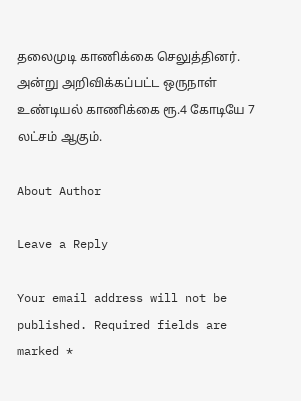தலைமுடி காணிக்கை செலுத்தினர். அன்று அறிவிக்கப்பட்ட ஒருநாள் உண்டியல் காணிக்கை ரூ.4 கோடியே 7 லட்சம் ஆகும்.

About Author

Leave a Reply

Your email address will not be published. Required fields are marked *